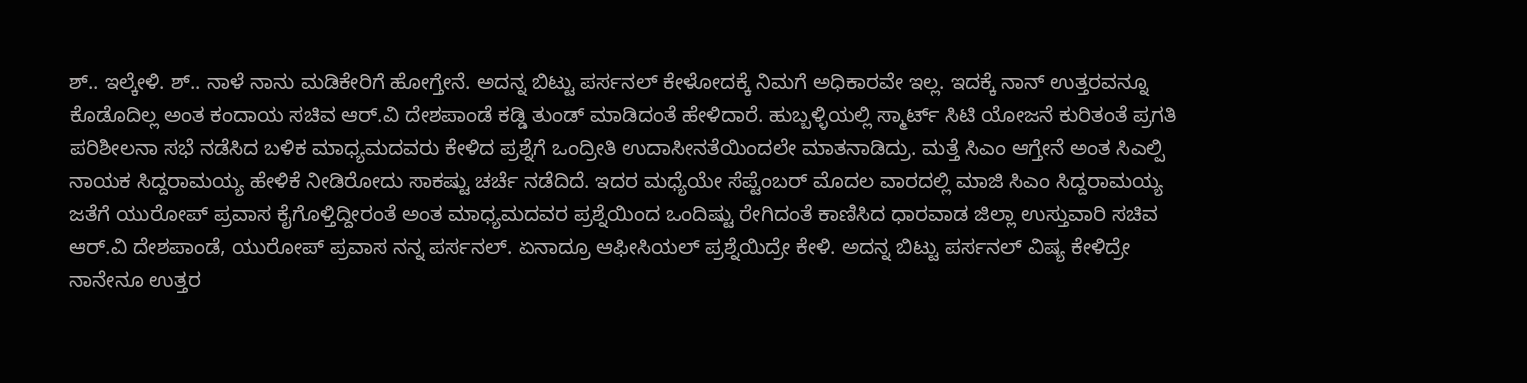ಶ್.. ಇಲ್ಕೇಳಿ. ಶ್.. ನಾಳೆ ನಾನು ಮಡಿಕೇರಿಗೆ ಹೋಗ್ತೇನೆ. ಅದನ್ನ ಬಿಟ್ಟು ಪರ್ಸನಲ್ ಕೇಳೋದಕ್ಕೆ ನಿಮಗೆ ಅಧಿಕಾರವೇ ಇಲ್ಲ. ಇದಕ್ಕೆ ನಾನ್ ಉತ್ತರವನ್ನೂ ಕೊಡೊದಿಲ್ಲ ಅಂತ ಕಂದಾಯ ಸಚಿವ ಆರ್.ವಿ ದೇಶಪಾಂಡೆ ಕಡ್ಡಿ ತುಂಡ್ ಮಾಡಿದಂತೆ ಹೇಳಿದಾರೆ. ಹುಬ್ಬಳ್ಳಿಯಲ್ಲಿ ಸ್ಮಾರ್ಟ್ ಸಿಟಿ ಯೋಜನೆ ಕುರಿತಂತೆ ಪ್ರಗತಿ ಪರಿಶೀಲನಾ ಸಭೆ ನಡೆಸಿದ ಬಳಿಕ ಮಾಧ್ಯಮದವರು ಕೇಳಿದ ಪ್ರಶ್ನೆಗೆ ಒಂದ್ರೀತಿ ಉದಾಸೀನತೆಯಿಂದಲೇ ಮಾತನಾಡಿದ್ರು. ಮತ್ತೆ ಸಿಎಂ ಆಗ್ತೇನೆ ಅಂತ ಸಿಎಲ್ಪಿ ನಾಯಕ ಸಿದ್ದರಾಮಯ್ಯ ಹೇಳಿಕೆ ನೀಡಿರೋದು ಸಾಕಷ್ಟು ಚರ್ಚೆ ನಡೆದಿದೆ. ಇದರ ಮಧ್ಯೆಯೇ ಸೆಪ್ಟೆಂಬರ್ ಮೊದಲ ವಾರದಲ್ಲಿ ಮಾಜಿ ಸಿಎಂ ಸಿದ್ದರಾಮಯ್ಯ ಜತೆಗೆ ಯುರೋಪ್ ಪ್ರವಾಸ ಕೈಗೊಳ್ತಿದ್ದೀರಂತೆ ಅಂತ ಮಾಧ್ಯಮದವರ ಪ್ರಶ್ನೆಯಿಂದ ಒಂದಿಷ್ಟು ರೇಗಿದಂತೆ ಕಾಣಿಸಿದ ಧಾರವಾಡ ಜಿಲ್ಲಾ ಉಸ್ತುವಾರಿ ಸಚಿವ ಆರ್.ವಿ ದೇಶಪಾಂಡೆ, ಯುರೋಪ್ ಪ್ರವಾಸ ನನ್ನ ಪರ್ಸನಲ್. ಏನಾದ್ರೂ ಆಫೀಸಿಯಲ್ ಪ್ರಶ್ನೆಯಿದ್ರೇ ಕೇಳಿ. ಅದನ್ನ ಬಿಟ್ಟು ಪರ್ಸನಲ್ ವಿಷ್ಯ ಕೇಳಿದ್ರೇ ನಾನೇನೂ ಉತ್ತರ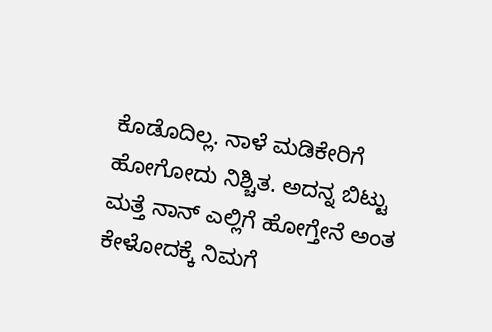ಕೊಡೊದಿಲ್ಲ. ನಾಳೆ ಮಡಿಕೇರಿಗೆ ಹೋಗೋದು ನಿಶ್ಚಿತ. ಅದನ್ನ ಬಿಟ್ಟು ಮತ್ತೆ ನಾನ್ ಎಲ್ಲಿಗೆ ಹೋಗ್ತೇನೆ ಅಂತ ಕೇಳೋದಕ್ಕೆ ನಿಮಗೆ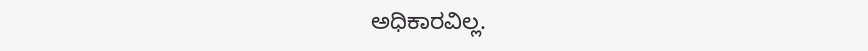ಅಧಿಕಾರವಿಲ್ಲ.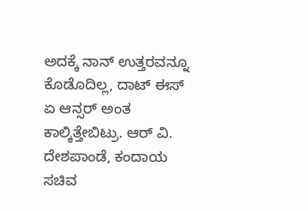ಅದಕ್ಕೆ ನಾನ್ ಉತ್ತರವನ್ನೂ ಕೊಡೊದಿಲ್ಲ, ದಾಟ್ ಈಸ್ ಏ ಆನ್ಸರ್ ಅಂತ ಕಾಲ್ಕಿತ್ತೇಬಿಟ್ರು. ಆರ್ ವಿ. ದೇಶಪಾಂಡೆ, ಕಂದಾಯ ಸಚಿವ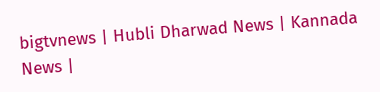bigtvnews | Hubli Dharwad News | Kannada News |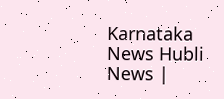Karnataka News Hubli News |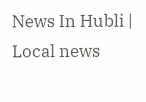News In Hubli | Local news